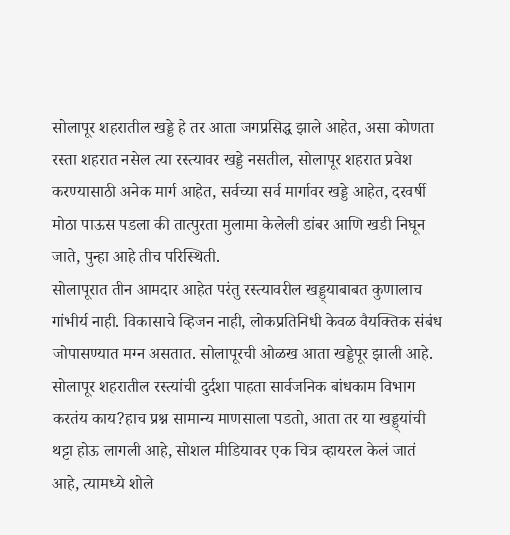सोलापूर शहरातील खड्डे हे तर आता जगप्रसिद्ध झाले आहेत, असा कोणता रस्ता शहरात नसेल त्या रस्त्यावर खड्डे नसतील, सोलापूर शहरात प्रवेश करण्यासाठी अनेक मार्ग आहेत, सर्वच्या सर्व मार्गावर खड्डे आहेत, दरवर्षी मोठा पाऊस पडला की तात्पुरता मुलामा केलेली डांबर आणि खडी निघून जाते, पुन्हा आहे तीच परिस्थिती.
सोलापूरात तीन आमदार आहेत परंतु रस्त्यावरील खड्ड्याबाबत कुणालाच गांभीर्य नाही. विकासाचे व्हिजन नाही, लोकप्रतिनिधी केवळ वैयक्तिक संबंध जोपासण्यात मग्न असतात. सोलापूरची ओळख आता खड्डेपूर झाली आहे. सोलापूर शहरातील रस्त्यांची दुर्दशा पाहता सार्वजनिक बांधकाम विभाग करतंय काय?हाच प्रश्न सामान्य माणसाला पडतो, आता तर या खड्ड्यांची थट्टा होऊ लागली आहे, सोशल मीडियावर एक चित्र व्हायरल केलं जातं आहे, त्यामध्ये शोले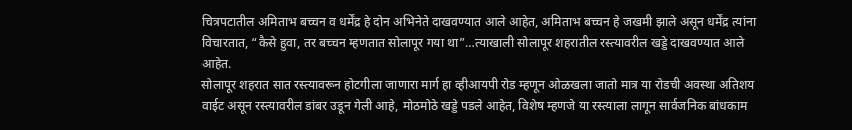चित्रपटातील अमिताभ बच्चन व धर्मेंद्र हे दोन अभिनेते दाखवण्यात आले आहेत, अमिताभ बच्चन हे जखमी झाले असून धर्मेंद्र त्यांना विचारतात, “कैसे हुवा, तर बच्चन म्हणतात सोलापूर गया था”…त्याखाली सोलापूर शहरातील रस्त्यावरील खड्डे दाखवण्यात आले आहेत.
सोलापूर शहरात सात रस्त्यावरून होटगीला जाणारा मार्ग हा व्हीआयपी रोड म्हणून ओळखला जातो मात्र या रोडची अवस्था अतिशय वाईट असून रस्त्यावरील डांबर उडून गेली आहे, मोठमोठे खड्डे पडले आहेत, विशेष म्हणजे या रस्त्याला लागून सार्वजनिक बांधकाम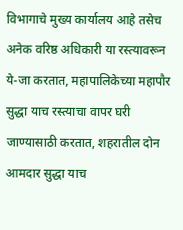विभागाचे मुख्य कार्यालय आहे तसेच अनेक वरिष्ठ अधिकारी या रस्त्यावरून ये-जा करतात, महापालिकेच्या महापौर सुद्धा याच रस्त्याचा वापर घरी जाण्यासाठी करतात, शहरातील दोन आमदार सुद्धा याच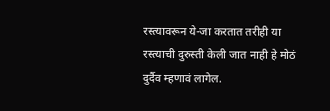रस्त्यावरून ये-जा करतात तरीही या रस्त्याची दुरुस्ती केली जात नाही हे मोठं दुर्दैव म्हणावं लागेल.